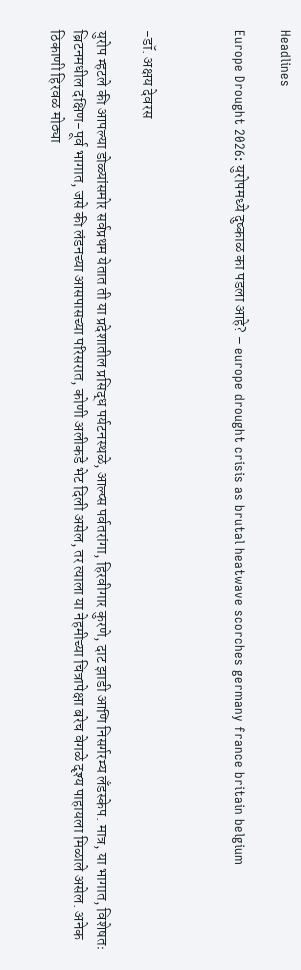Headlines

Europe Drought 2026: युरोपमध्ये दुष्काळ का पडला आहे? – europe drought crisis as brutal heatwave scorches germany france britain belgium



-डॉ. अक्षय देवरस

युरोप म्हटले की आपल्या डोळ्यांसमोर सर्वप्रथम येतात ती या प्रदेशातील प्रसिद्ध पर्यटनस्थळे, आल्प्स पर्वतरांगा, हिरवीगार कुरणे, दाट झाडी आणि निसर्गरम्य लँडस्केप. मात्र, या भागात, विशेषतः ब्रिटनमधील दक्षिण-पूर्व भागात, जसे की लंडनच्या आसपासच्या परिसरात, कोणी अलीकडे भेट दिली असेल, तर त्याला या नेहमीच्या चित्रापेक्षा बरेच वेगळे दृश्य पाहायला मिळाले असेल. अनेक ठिकाणी हिरवळ मोठ्या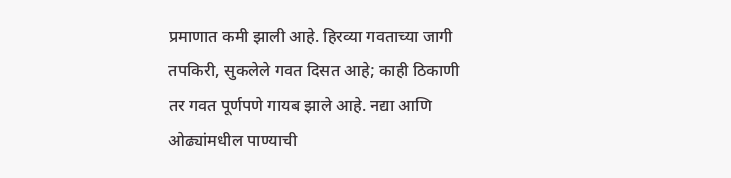प्रमाणात कमी झाली आहे. हिरव्या गवताच्या जागी तपकिरी, सुकलेले गवत दिसत आहे; काही ठिकाणी तर गवत पूर्णपणे गायब झाले आहे. नद्या आणि ओढ्यांमधील पाण्याची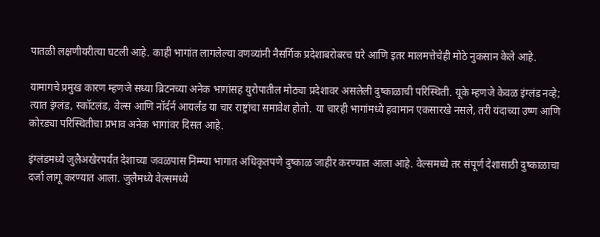पातळी लक्षणीयरीत्या घटली आहे. काही भागांत लागलेल्या वणव्यांनी नैसर्गिक प्रदेशाबरोबरच घरे आणि इतर मालमत्तेचेही मोठे नुकसान केले आहे.

यामागचे प्रमुख कारण म्हणजे सध्या ब्रिटनच्या अनेक भागांसह युरोपातील मोठ्या प्रदेशावर असलेली दुष्काळाची परिस्थिती. यूके म्हणजे केवळ इंग्लंड नव्हे; त्यात इंग्लंड, स्कॉटलंड, वेल्स आणि नॉर्दर्न आयर्लंड या चार राष्ट्रांचा समावेश होतो. या चारही भागांमध्ये हवामान एकसारखे नसले, तरी यंदाच्या उष्ण आणि कोरड्या परिस्थितीचा प्रभाव अनेक भागांवर दिसत आहे.

इंग्लंडमध्ये जुलैअखेरपर्यंत देशाच्या जवळपास निम्म्या भागात अधिकृतपणे दुष्काळ जाहीर करण्यात आला आहे. वेल्समध्ये तर संपूर्ण देशासाठी दुष्काळाचा दर्जा लागू करण्यात आला. जुलैमध्ये वेल्समध्ये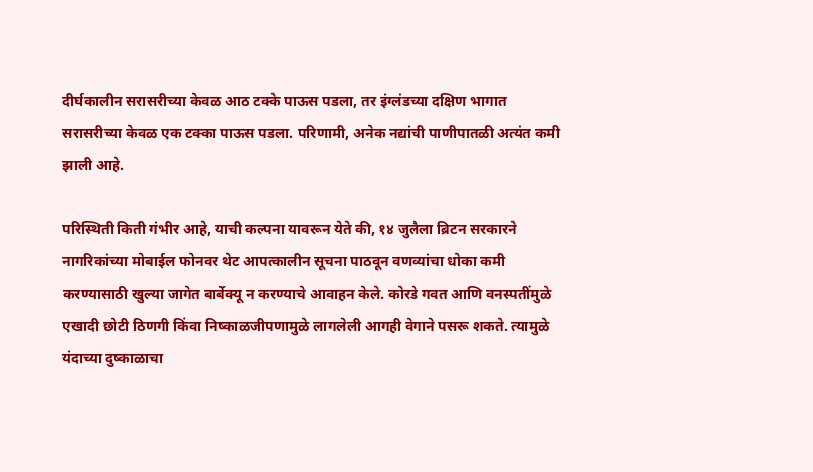दीर्घकालीन सरासरीच्या केवळ आठ टक्के पाऊस पडला, तर इंग्लंडच्या दक्षिण भागात सरासरीच्या केवळ एक टक्का पाऊस पडला. परिणामी, अनेक नद्यांची पाणीपातळी अत्यंत कमी झाली आहे.

परिस्थिती किती गंभीर आहे, याची कल्पना यावरून येते की, १४ जुलैला ब्रिटन सरकारने नागरिकांच्या मोबाईल फोनवर थेट आपत्कालीन सूचना पाठवून वणव्यांचा धोका कमी करण्यासाठी खुल्या जागेत बार्बेक्यू न करण्याचे आवाहन केले. कोरडे गवत आणि वनस्पतींमुळे एखादी छोटी ठिणगी किंवा निष्काळजीपणामुळे लागलेली आगही वेगाने पसरू शकते. त्यामुळे यंदाच्या दुष्काळाचा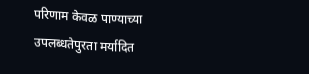परिणाम केवळ पाण्याच्या उपलब्धतेपुरता मर्यादित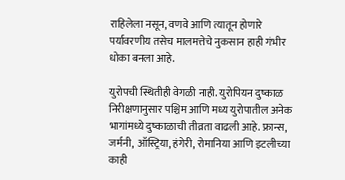राहिलेला नसून, वणवे आणि त्यातून होणारे पर्यावरणीय तसेच मालमत्तेचे नुकसान हाही गंभीर धोका बनला आहे.

युरोपची स्थितीही वेगळी नाही. युरोपियन दुष्काळ निरीक्षणानुसार पश्चिम आणि मध्य युरोपातील अनेक भागांमध्ये दुष्काळाची तीव्रता वाढली आहे. फ्रान्स, जर्मनी, ऑस्ट्रिया, हंगेरी, रोमानिया आणि इटलीच्या काही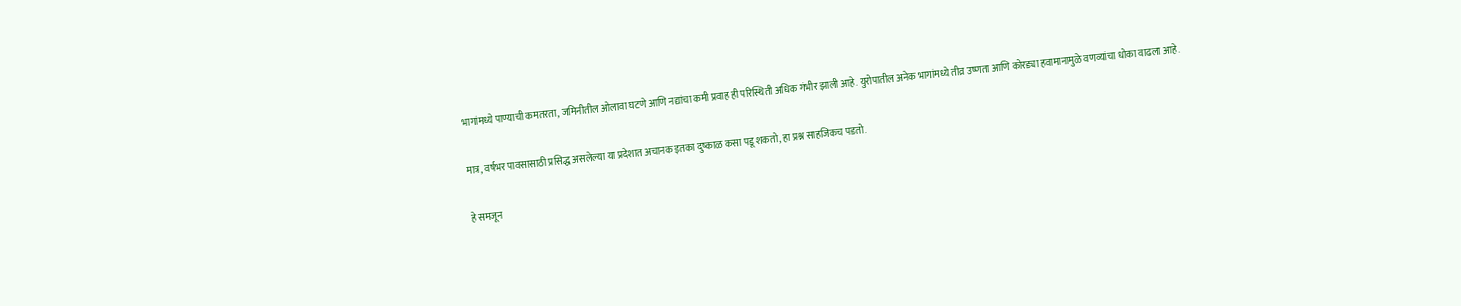भागांमध्ये पाण्याची कमतरता, जमिनीतील ओलावा घटणे आणि नद्यांचा कमी प्रवाह ही परिस्थिती अधिक गंभीर झाली आहे. युरोपातील अनेक भागांमध्ये तीव्र उष्णता आणि कोरड्या हवामानामुळे वणव्यांचा धोका वाढला आहे.

मात्र, वर्षभर पावसासाठी प्रसिद्ध असलेल्या या प्रदेशात अचानक इतका दुष्काळ कसा पडू शकतो, हा प्रश्न साहजिकच पडतो.

हे समजून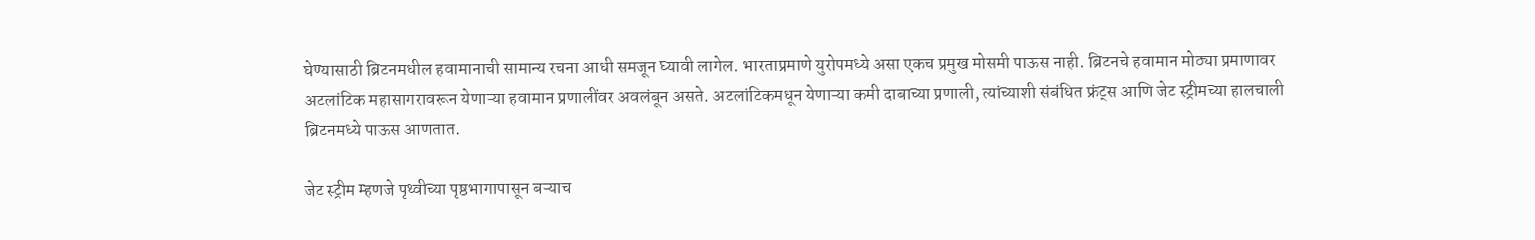घेण्यासाठी ब्रिटनमधील हवामानाची सामान्य रचना आधी समजून घ्यावी लागेल. भारताप्रमाणे युरोपमध्ये असा एकच प्रमुख मोसमी पाऊस नाही. ब्रिटनचे हवामान मोठ्या प्रमाणावर अटलांटिक महासागरावरून येणाऱ्या हवामान प्रणालींवर अवलंबून असते. अटलांटिकमधून येणाऱ्या कमी दाबाच्या प्रणाली, त्यांच्याशी संबंधित फ्रंट्स आणि जेट स्ट्रीमच्या हालचाली ब्रिटनमध्ये पाऊस आणतात.

जेट स्ट्रीम म्हणजे पृथ्वीच्या पृष्ठभागापासून बऱ्याच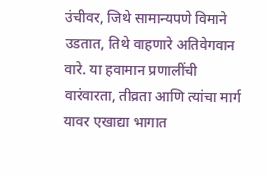उंचीवर, जिथे सामान्यपणे विमाने उडतात, तिथे वाहणारे अतिवेगवान वारे. या हवामान प्रणालींची वारंवारता, तीव्रता आणि त्यांचा मार्ग यावर एखाद्या भागात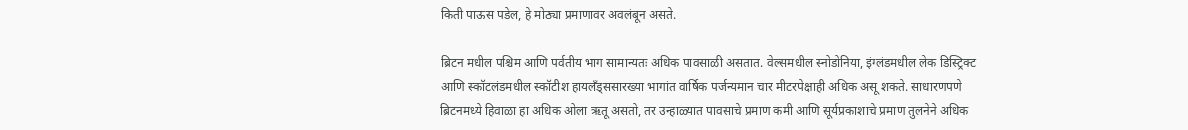किती पाऊस पडेल, हे मोठ्या प्रमाणावर अवलंबून असते.

ब्रिटन मधील पश्चिम आणि पर्वतीय भाग सामान्यतः अधिक पावसाळी असतात. वेल्समधील स्नोडोनिया, इंग्लंडमधील लेक डिस्ट्रिक्ट आणि स्कॉटलंडमधील स्कॉटीश हायलँड्ससारख्या भागांत वार्षिक पर्जन्यमान चार मीटरपेक्षाही अधिक असू शकते. साधारणपणे ब्रिटनमध्ये हिवाळा हा अधिक ओला ऋतू असतो, तर उन्हाळ्यात पावसाचे प्रमाण कमी आणि सूर्यप्रकाशाचे प्रमाण तुलनेने अधिक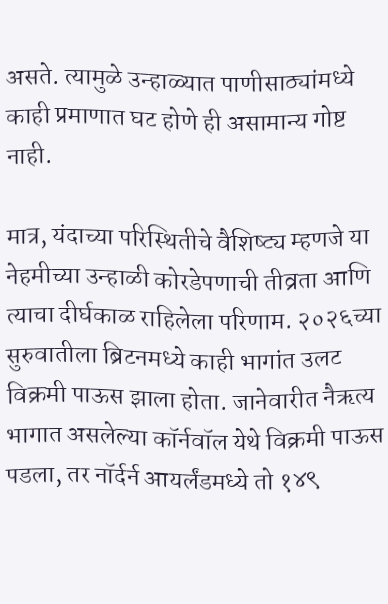असते. त्यामुळे उन्हाळ्यात पाणीसाठ्यांमध्ये काही प्रमाणात घट होणे ही असामान्य गोष्ट नाही.

मात्र, यंदाच्या परिस्थितीचे वैशिष्ट्य म्हणजे या नेहमीच्या उन्हाळी कोरडेपणाची तीव्रता आणि त्याचा दीर्घकाळ राहिलेला परिणाम. २०२६च्या सुरुवातीला ब्रिटनमध्ये काही भागांत उलट विक्रमी पाऊस झाला होता. जानेवारीत नैऋत्य भागात असलेल्या कॉर्नवॉल येथे विक्रमी पाऊस पडला, तर नॉर्दर्न आयर्लंडमध्ये तो १४९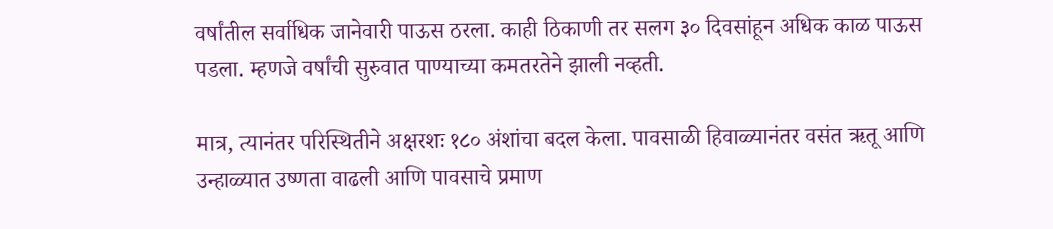वर्षांतील सर्वाधिक जानेवारी पाऊस ठरला. काही ठिकाणी तर सलग ३० दिवसांहून अधिक काळ पाऊस पडला. म्हणजे वर्षांची सुरुवात पाण्याच्या कमतरतेने झाली नव्हती.

मात्र, त्यानंतर परिस्थितीने अक्षरशः १८० अंशांचा बदल केला. पावसाळी हिवाळ्यानंतर वसंत ऋतू आणि उन्हाळ्यात उष्णता वाढली आणि पावसाचे प्रमाण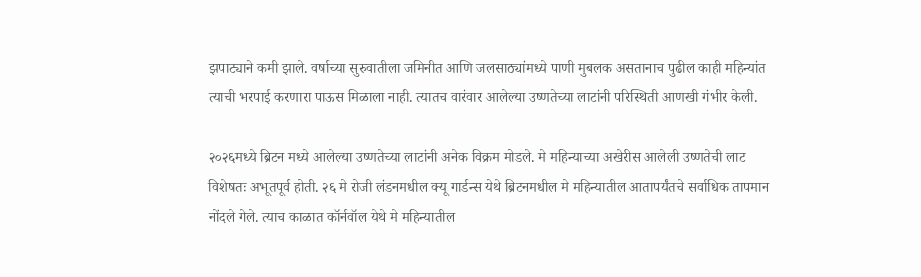झपाट्याने कमी झाले. वर्षाच्या सुरुवातीला जमिनीत आणि जलसाठ्यांमध्ये पाणी मुबलक असतानाच पुढील काही महिन्यांत त्याची भरपाई करणारा पाऊस मिळाला नाही. त्यातच वारंवार आलेल्या उष्णतेच्या लाटांनी परिस्थिती आणखी गंभीर केली.

२०२६मध्ये ब्रिटन मध्ये आलेल्या उष्णतेच्या लाटांनी अनेक विक्रम मोडले. मे महिन्याच्या अखेरीस आलेली उष्णतेची लाट विशेषतः अभूतपूर्व होती. २६ मे रोजी लंडनमधील क्यू गार्डन्स येथे ब्रिटनमधील मे महिन्यातील आतापर्यंतचे सर्वाधिक तापमान नोंदले गेले. त्याच काळात कॉर्नवॉल येथे मे महिन्यातील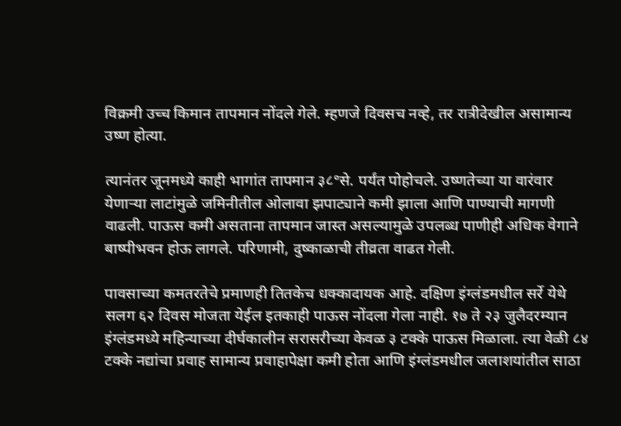विक्रमी उच्च किमान तापमान नोंदले गेले. म्हणजे दिवसच नव्हे, तर रात्रीदेखील असामान्य उष्ण होत्या.

त्यानंतर जूनमध्ये काही भागांत तापमान ३८°से. पर्यंत पोहोचले. उष्णतेच्या या वारंवार येणाऱ्या लाटांमुळे जमिनीतील ओलावा झपाट्याने कमी झाला आणि पाण्याची मागणी वाढली. पाऊस कमी असताना तापमान जास्त असल्यामुळे उपलब्ध पाणीही अधिक वेगाने बाष्पीभवन होऊ लागले. परिणामी, दुष्काळाची तीव्रता वाढत गेली.

पावसाच्या कमतरतेचे प्रमाणही तितकेच धक्कादायक आहे. दक्षिण इंग्लंडमधील सर्रे येथे सलग ६२ दिवस मोजता येईल इतकाही पाऊस नोंदला गेला नाही. १७ ते २३ जुलैदरम्यान इंग्लंडमध्ये महिन्याच्या दीर्घकालीन सरासरीच्या केवळ ३ टक्के पाऊस मिळाला. त्या वेळी ८४ टक्के नद्यांचा प्रवाह सामान्य प्रवाहापेक्षा कमी होता आणि इंग्लंडमधील जलाशयांतील साठा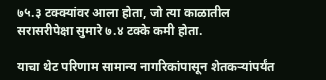७५.३ टक्क्यांवर आला होता, जो त्या काळातील सरासरीपेक्षा सुमारे ७.४ टक्के कमी होता.

याचा थेट परिणाम सामान्य नागरिकांपासून शेतकऱ्यांपर्यंत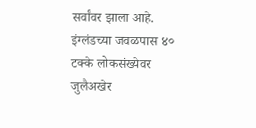सर्वांवर झाला आहे. इंग्लंडच्या जवळपास ४० टक्के लोकसंख्येवर जुलैअखेर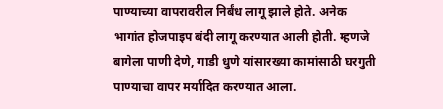पाण्याच्या वापरावरील निर्बंध लागू झाले होते. अनेक भागांत होजपाइप बंदी लागू करण्यात आली होती. म्हणजे बागेला पाणी देणे, गाडी धुणे यांसारख्या कामांसाठी घरगुती पाण्याचा वापर मर्यादित करण्यात आला.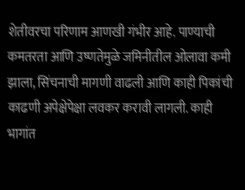शेतीवरचा परिणाम आणखी गंभीर आहे. पाण्याची कमतरता आणि उष्णतेमुळे जमिनीतील ओलावा कमी झाला, सिंचनाची मागणी वाढली आणि काही पिकांची काढणी अपेक्षेपेक्षा लवकर करावी लागली. काही भागांत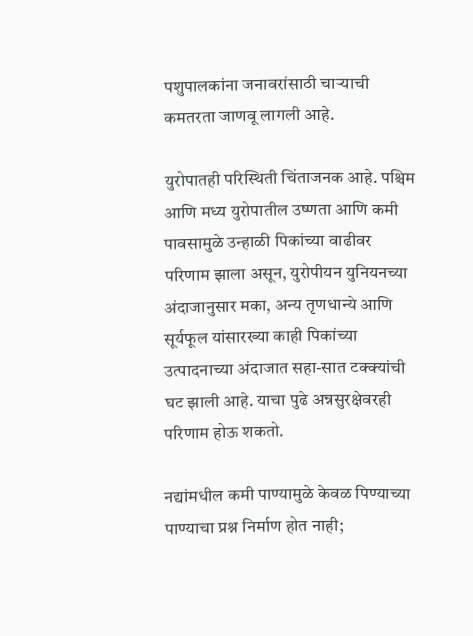पशुपालकांना जनावरांसाठी चाऱ्याची कमतरता जाणवू लागली आहे.

युरोपातही परिस्थिती चिंताजनक आहे. पश्चिम आणि मध्य युरोपातील उष्णता आणि कमी पावसामुळे उन्हाळी पिकांच्या वाढीवर परिणाम झाला असून, युरोपीयन युनियनच्या अंदाजानुसार मका, अन्य तृणधान्ये आणि सूर्यफूल यांसारख्या काही पिकांच्या उत्पादनाच्या अंदाजात सहा-सात टक्क्यांची घट झाली आहे. याचा पुढे अन्नसुरक्षेवरही परिणाम होऊ शकतो.

नद्यांमधील कमी पाण्यामुळे केवळ पिण्याच्या पाण्याचा प्रश्न निर्माण होत नाही;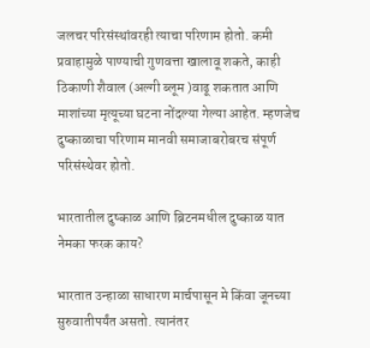जलचर परिसंस्थांवरही त्याचा परिणाम होतो. कमी प्रवाहामुळे पाण्याची गुणवत्ता खालावू शकते, काही ठिकाणी शैवाल (अल्गी ब्लूम )वाढू शकतात आणि माशांच्या मृत्यूच्या घटना नोंदल्या गेल्या आहेत. म्हणजेच दुष्काळाचा परिणाम मानवी समाजाबरोबरच संपूर्ण परिसंस्थेवर होतो.

भारतातील दुष्काळ आणि ब्रिटनमधील दुष्काळ यात नेमका फरक काय?

भारतात उन्हाळा साधारण मार्चपासून मे किंवा जूनच्या सुरुवातीपर्यंत असतो. त्यानंतर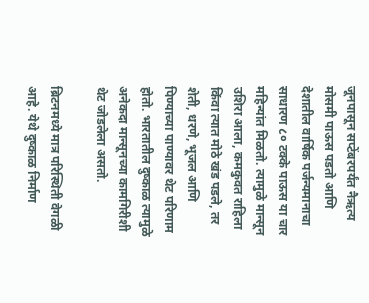जूनपासून सप्टेंबरपर्यंत नैऋत्य मोसमी पाऊस पडतो आणि देशातील वार्षिक पर्जन्यमानाचा साधारण ८० टक्के पाऊस या चार महिन्यांत मिळतो. त्यामुळे मान्सून उशिरा आला, कमकुवत राहिला किंवा त्यात मोठे खंड पडले, तर शेती, धरणे, भूजल आणि पिण्याच्या पाण्यावर थेट परिणाम होतो. भारतातील दुष्काळ त्यामुळे अनेकदा मान्सूनच्या कामगिरीशी थेट जोडलेला असतो.

ब्रिटनमध्ये मात्र परिस्थिती वेगळी आहे. येथे दुष्काळ निर्माण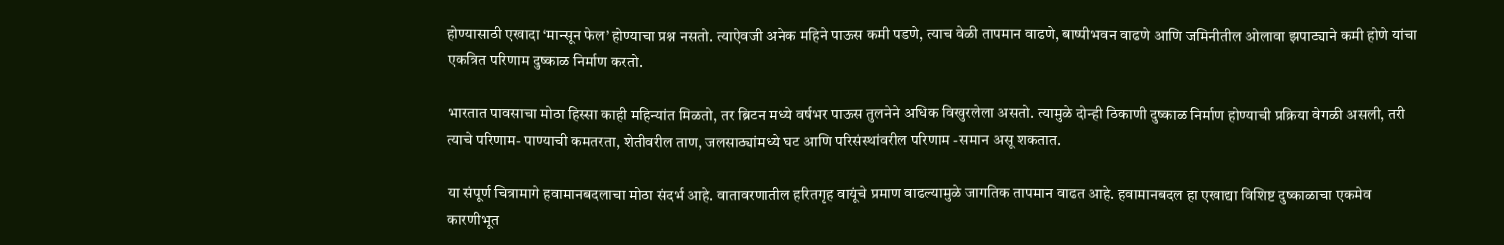होण्यासाठी एखादा ‘मान्सून फेल’ होण्याचा प्रश्न नसतो. त्याऐवजी अनेक महिने पाऊस कमी पडणे, त्याच वेळी तापमान वाढणे, बाष्पीभवन वाढणे आणि जमिनीतील ओलावा झपाट्याने कमी होणे यांचा एकत्रित परिणाम दुष्काळ निर्माण करतो.

भारतात पावसाचा मोठा हिस्सा काही महिन्यांत मिळतो, तर ब्रिटन मध्ये वर्षभर पाऊस तुलनेने अधिक विखुरलेला असतो. त्यामुळे दोन्ही ठिकाणी दुष्काळ निर्माण होण्याची प्रक्रिया वेगळी असली, तरी त्याचे परिणाम- पाण्याची कमतरता, शेतीवरील ताण, जलसाठ्यांमध्ये घट आणि परिसंस्थांवरील परिणाम -समान असू शकतात.

या संपूर्ण चित्रामागे हवामानबदलाचा मोठा संदर्भ आहे. वातावरणातील हरितगृह वायूंचे प्रमाण वाढल्यामुळे जागतिक तापमान वाढत आहे. हवामानबदल हा एखाद्या विशिष्ट दुष्काळाचा एकमेव कारणीभूत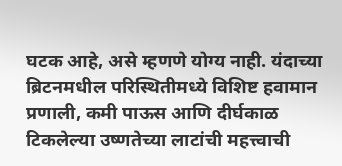घटक आहे, असे म्हणणे योग्य नाही. यंदाच्या ब्रिटनमधील परिस्थितीमध्ये विशिष्ट हवामान प्रणाली, कमी पाऊस आणि दीर्घकाळ टिकलेल्या उष्णतेच्या लाटांची महत्त्वाची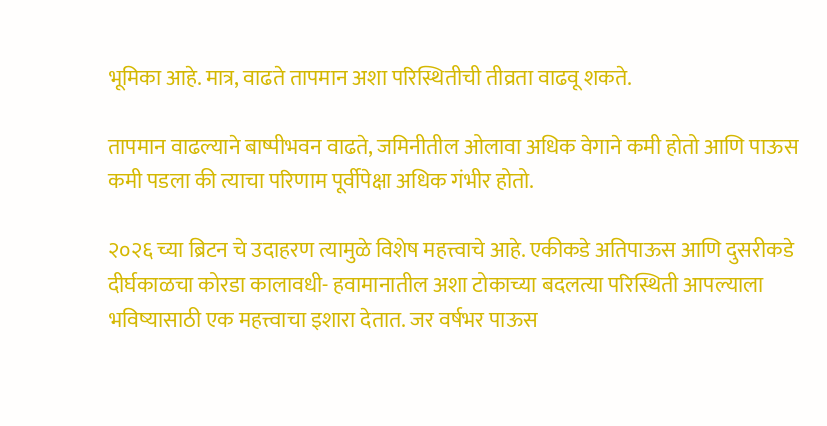भूमिका आहे. मात्र, वाढते तापमान अशा परिस्थितीची तीव्रता वाढवू शकते.

तापमान वाढल्याने बाष्पीभवन वाढते, जमिनीतील ओलावा अधिक वेगाने कमी होतो आणि पाऊस कमी पडला की त्याचा परिणाम पूर्वीपेक्षा अधिक गंभीर होतो.

२०२६ च्या ब्रिटन चे उदाहरण त्यामुळे विशेष महत्त्वाचे आहे. एकीकडे अतिपाऊस आणि दुसरीकडे दीर्घकाळचा कोरडा कालावधी- हवामानातील अशा टोकाच्या बदलत्या परिस्थिती आपल्याला भविष्यासाठी एक महत्त्वाचा इशारा देतात. जर वर्षभर पाऊस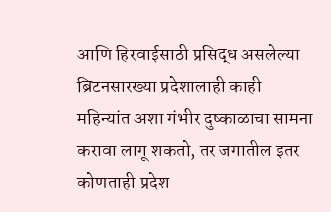आणि हिरवाईसाठी प्रसिद्ध असलेल्या ब्रिटनसारख्या प्रदेशालाही काही महिन्यांत अशा गंभीर दुष्काळाचा सामना करावा लागू शकतो, तर जगातील इतर कोणताही प्रदेश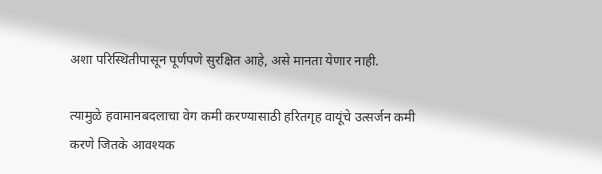अशा परिस्थितीपासून पूर्णपणे सुरक्षित आहे, असे मानता येणार नाही.

त्यामुळे हवामानबदलाचा वेग कमी करण्यासाठी हरितगृह वायूंचे उत्सर्जन कमी करणे जितके आवश्यक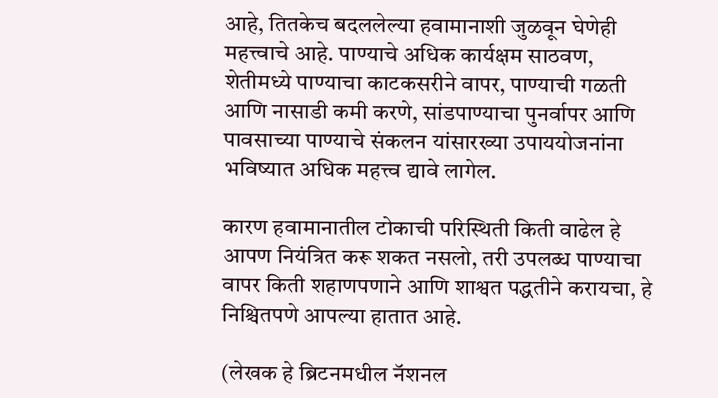आहे, तितकेच बदललेल्या हवामानाशी जुळवून घेणेही महत्त्वाचे आहे. पाण्याचे अधिक कार्यक्षम साठवण, शेतीमध्ये पाण्याचा काटकसरीने वापर, पाण्याची गळती आणि नासाडी कमी करणे, सांडपाण्याचा पुनर्वापर आणि पावसाच्या पाण्याचे संकलन यांसारख्या उपाययोजनांना भविष्यात अधिक महत्त्व द्यावे लागेल.

कारण हवामानातील टोकाची परिस्थिती किती वाढेल हे आपण नियंत्रित करू शकत नसलो, तरी उपलब्ध पाण्याचा वापर किती शहाणपणाने आणि शाश्वत पद्धतीने करायचा, हे निश्चितपणे आपल्या हातात आहे.

(लेखक हे ब्रिटनमधील नॅशनल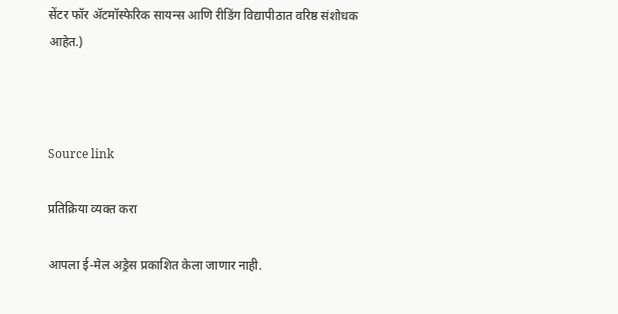सेंटर फॉर ॲटमॉस्फेरिक सायन्स आणि रीडिंग विद्यापीठात वरिष्ठ संशोधक आहेत.)



Source link

प्रतिक्रिया व्यक्त करा

आपला ई-मेल अड्रेस प्रकाशित केला जाणार नाही.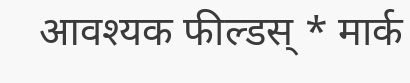आवश्यक फील्डस् * मार्क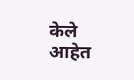केले आहेत